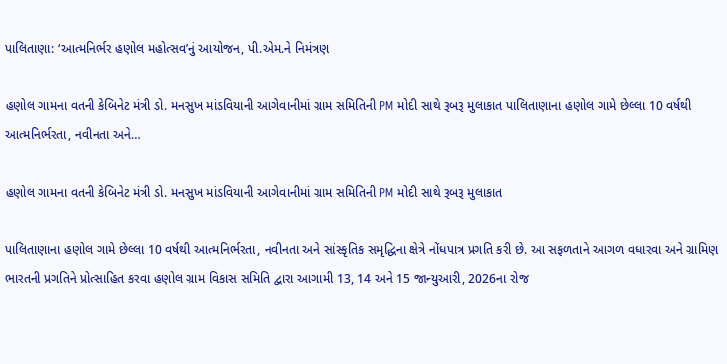પાલિતાણા: ‘આત્મનિર્ભર હણોલ મહોત્સવ’નું આયોજન, પી.એમ.ને નિમંત્રણ

હણોલ ગામના વતની કેબિનેટ મંત્રી ડો. મનસુખ માંડવિયાની આગેવાનીમાં ગ્રામ સમિતિની PM મોદી સાથે રૂબરૂ મુલાકાત પાલિતાણાના હણોલ ગામે છેલ્લા 10 વર્ષથી આત્મનિર્ભરતા, નવીનતા અને…

હણોલ ગામના વતની કેબિનેટ મંત્રી ડો. મનસુખ માંડવિયાની આગેવાનીમાં ગ્રામ સમિતિની PM મોદી સાથે રૂબરૂ મુલાકાત

પાલિતાણાના હણોલ ગામે છેલ્લા 10 વર્ષથી આત્મનિર્ભરતા, નવીનતા અને સાંસ્કૃતિક સમૃદ્ધિના ક્ષેત્રે નોંધપાત્ર પ્રગતિ કરી છે. આ સફળતાને આગળ વધારવા અને ગ્રામિણ ભારતની પ્રગતિને પ્રોત્સાહિત કરવા હણોલ ગ્રામ વિકાસ સમિતિ દ્વારા આગામી 13, 14 અને 15 જાન્યુઆરી, 2026ના રોજ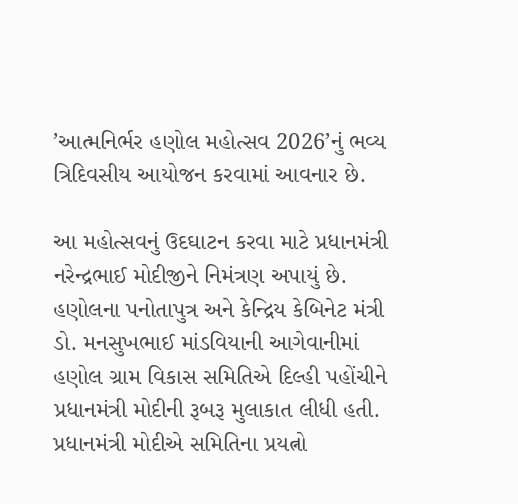’આત્મનિર્ભર હણોલ મહોત્સવ 2026’નું ભવ્ય ત્રિદિવસીય આયોજન કરવામાં આવનાર છે.

આ મહોત્સવનું ઉદઘાટન કરવા માટે પ્રધાનમંત્રી નરેન્દ્રભાઈ મોદીજીને નિમંત્રણ અપાયું છે. હણોલના પનોતાપુત્ર અને કેન્દ્રિય કેબિનેટ મંત્રી ડો. મનસુખભાઈ માંડવિયાની આગેવાનીમાં હણોલ ગ્રામ વિકાસ સમિતિએ દિલ્હી પહોંચીને પ્રધાનમંત્રી મોદીની રૂબરૂ મુલાકાત લીધી હતી. પ્રધાનમંત્રી મોદીએ સમિતિના પ્રયત્નો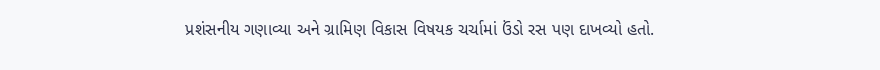પ્રશંસનીય ગણાવ્યા અને ગ્રામિણ વિકાસ વિષયક ચર્ચામાં ઉંડો રસ પણ દાખવ્યો હતો.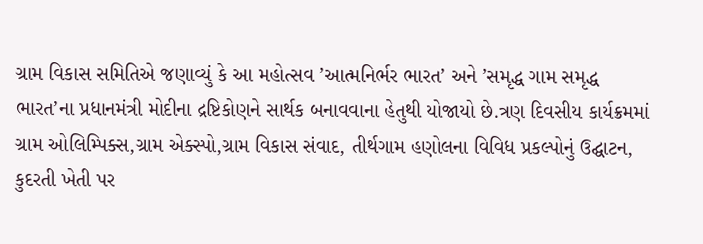ગ્રામ વિકાસ સમિતિએ જણાવ્યું કે આ મહોત્સવ ’આત્મનિર્ભર ભારત’ અને ’સમૃદ્ધ ગામ સમૃદ્ધ ભારત’ના પ્રધાનમંત્રી મોદીના દ્રષ્ટિકોણને સાર્થક બનાવવાના હેતુથી યોજાયો છે.ત્રણ દિવસીય કાર્યક્રમમાં ગ્રામ ઓલિમ્પિક્સ,ગ્રામ એક્સ્પો,ગ્રામ વિકાસ સંવાદ, તીર્થગામ હણોલના વિવિધ પ્રકલ્પોનું ઉદ્ઘાટન, કુદરતી ખેતી પર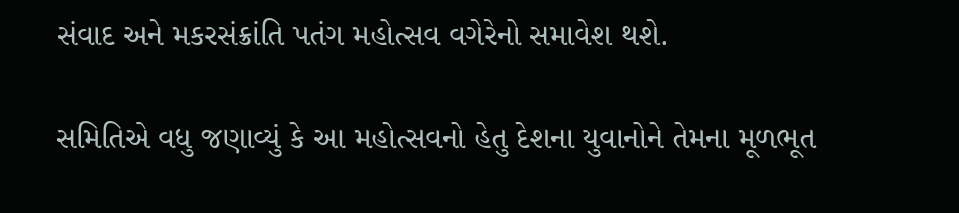સંવાદ અને મકરસંક્રાંતિ પતંગ મહોત્સવ વગેરેનો સમાવેશ થશે.

સમિતિએ વધુ જણાવ્યું કે આ મહોત્સવનો હેતુ દેશના યુવાનોને તેમના મૂળભૂત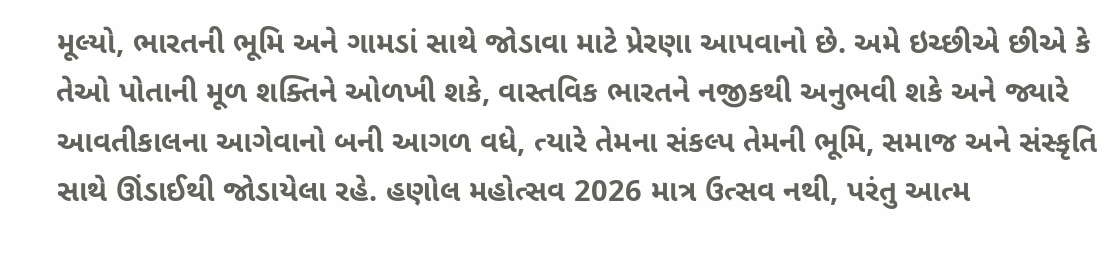મૂલ્યો, ભારતની ભૂમિ અને ગામડાં સાથે જોડાવા માટે પ્રેરણા આપવાનો છે. અમે ઇચ્છીએ છીએ કે તેઓ પોતાની મૂળ શક્તિને ઓળખી શકે, વાસ્તવિક ભારતને નજીકથી અનુભવી શકે અને જ્યારે આવતીકાલના આગેવાનો બની આગળ વધે, ત્યારે તેમના સંકલ્પ તેમની ભૂમિ, સમાજ અને સંસ્કૃતિ સાથે ઊંડાઈથી જોડાયેલા રહે. હણોલ મહોત્સવ 2026 માત્ર ઉત્સવ નથી, પરંતુ આત્મ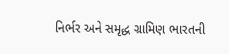નિર્ભર અને સમૃદ્ધ ગ્રામિણ ભારતની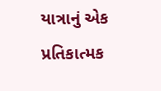યાત્રાનું એક પ્રતિકાત્મક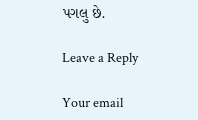પગલુ છે.

Leave a Reply

Your email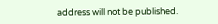address will not be published.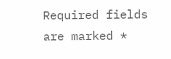Required fields are marked *